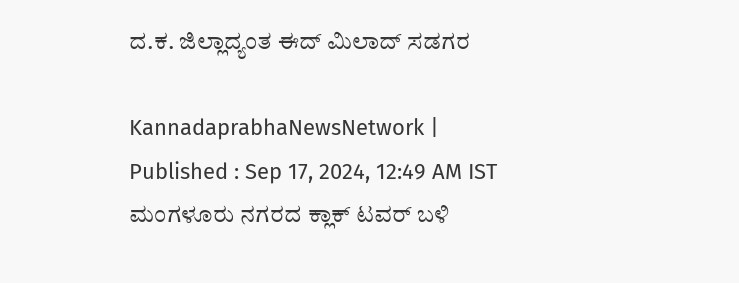ದ.ಕ. ಜಿಲ್ಲಾದ್ಯಂತ ಈದ್‌ ಮಿಲಾದ್‌ ಸಡಗರ

KannadaprabhaNewsNetwork |
Published : Sep 17, 2024, 12:49 AM IST
ಮಂಗಳೂರು ನಗರದ ಕ್ಲಾಕ್‌ ಟವರ್‌ ಬಳಿ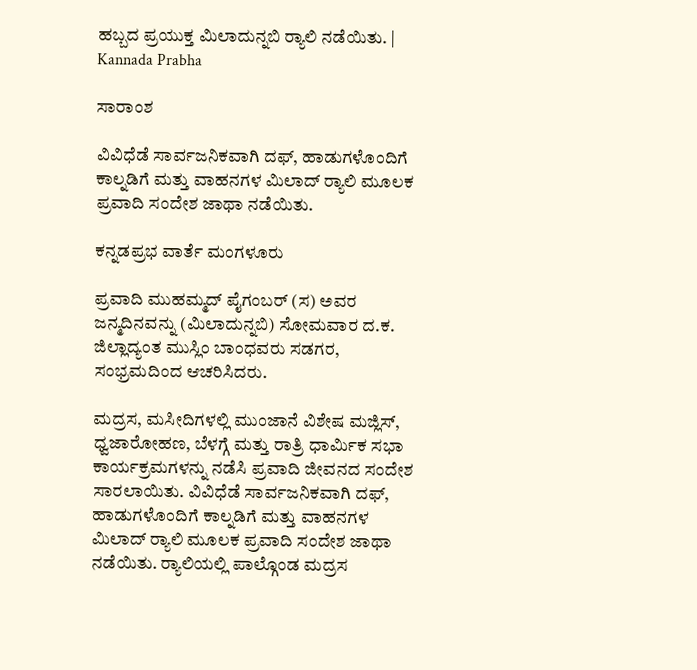ಹಬ್ಬದ ಪ್ರಯುಕ್ತ ಮಿಲಾದುನ್ನಬಿ ರ್‍ಯಾಲಿ ನಡೆಯಿತು. | Kannada Prabha

ಸಾರಾಂಶ

ವಿವಿಧೆಡೆ ಸಾರ್ವಜನಿಕವಾಗಿ ದಫ್‌, ಹಾಡುಗಳೊಂದಿಗೆ ಕಾಲ್ನಡಿಗೆ ಮತ್ತು ವಾಹನಗಳ ಮಿಲಾದ್‌ ರ್‍ಯಾಲಿ ಮೂಲಕ ಪ್ರವಾದಿ ಸಂದೇಶ ಜಾಥಾ ನಡೆಯಿತು.

ಕನ್ನಡಪ್ರಭ ವಾರ್ತೆ ಮಂಗಳೂರು

ಪ್ರವಾದಿ ಮುಹಮ್ಮದ್‌ ಪೈಗಂಬರ್‌ (ಸ) ಅವರ ಜನ್ಮದಿನವನ್ನು (ಮಿಲಾದುನ್ನಬಿ) ಸೋಮವಾರ ದ.ಕ. ಜಿಲ್ಲಾದ್ಯಂತ ಮುಸ್ಲಿಂ ಬಾಂಧವರು ಸಡಗರ, ಸಂಭ್ರಮದಿಂದ ಆಚರಿಸಿದರು.

ಮದ್ರಸ, ಮಸೀದಿಗಳಲ್ಲಿ ಮುಂಜಾನೆ ವಿಶೇಷ ಮಜ್ಲಿಸ್‌, ಧ್ವಜಾರೋಹಣ, ಬೆಳಗ್ಗೆ ಮತ್ತು ರಾತ್ರಿ ಧಾರ್ಮಿಕ ಸಭಾ ಕಾರ್ಯಕ್ರಮಗಳನ್ನು ನಡೆಸಿ ಪ್ರವಾದಿ ಜೀವನದ ಸಂದೇಶ ಸಾರಲಾಯಿತು. ವಿವಿಧೆಡೆ ಸಾರ್ವಜನಿಕವಾಗಿ ದಫ್‌, ಹಾಡುಗಳೊಂದಿಗೆ ಕಾಲ್ನಡಿಗೆ ಮತ್ತು ವಾಹನಗಳ ಮಿಲಾದ್‌ ರ್‍ಯಾಲಿ ಮೂಲಕ ಪ್ರವಾದಿ ಸಂದೇಶ ಜಾಥಾ ನಡೆಯಿತು. ರ್‍ಯಾಲಿಯಲ್ಲಿ ಪಾಲ್ಗೊಂಡ ಮದ್ರಸ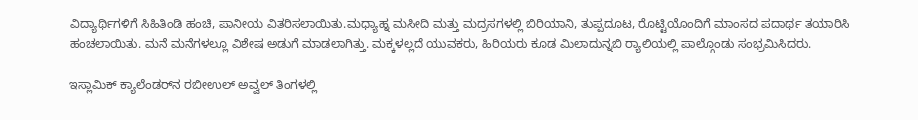ವಿದ್ಯಾರ್ಥಿಗಳಿಗೆ ಸಿಹಿತಿಂಡಿ ಹಂಚಿ, ಪಾನೀಯ ವಿತರಿಸಲಾಯಿತು.ಮಧ್ಯಾಹ್ನ ಮಸೀದಿ ಮತ್ತು ಮದ್ರಸಗಳಲ್ಲಿ ಬಿರಿಯಾನಿ, ತುಪ್ಪದೂಟ, ರೊಟ್ಟಿಯೊಂದಿಗೆ ಮಾಂಸದ ಪದಾರ್ಥ ತಯಾರಿಸಿ ಹಂಚಲಾಯಿತು. ಮನೆ ಮನೆಗಳಲ್ಲೂ ವಿಶೇಷ ಅಡುಗೆ ಮಾಡಲಾಗಿತ್ತು. ಮಕ್ಕಳಲ್ಲದೆ ಯುವಕರು, ಹಿರಿಯರು ಕೂಡ ಮಿಲಾದುನ್ನಬಿ ರ್‍ಯಾಲಿಯಲ್ಲಿ ಪಾಲ್ಗೊಂಡು ಸಂಭ್ರಮಿಸಿದರು.

ಇಸ್ಲಾಮಿಕ್‌ ಕ್ಯಾಲೆಂಡರ್‌ನ ರಬೀಉಲ್‌ ಅವ್ವಲ್‌ ತಿಂಗಳಲ್ಲಿ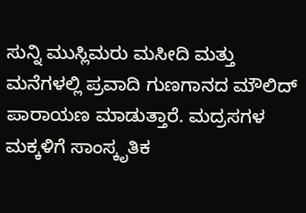ಸುನ್ನಿ ಮುಸ್ಲಿಮರು ಮಸೀದಿ ಮತ್ತು ಮನೆಗಳಲ್ಲಿ ಪ್ರವಾದಿ ಗುಣಗಾನದ ಮೌಲಿದ್‌ ಪಾರಾಯಣ ಮಾಡುತ್ತಾರೆ. ಮದ್ರಸಗಳ ಮಕ್ಕಳಿಗೆ ಸಾಂಸ್ಕೃತಿಕ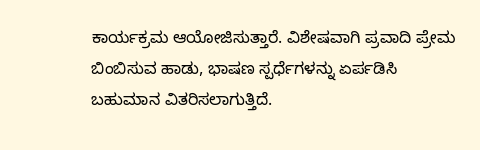ಕಾರ್ಯಕ್ರಮ ಆಯೋಜಿಸುತ್ತಾರೆ. ವಿಶೇಷವಾಗಿ ಪ್ರವಾದಿ ಪ್ರೇಮ ಬಿಂಬಿಸುವ ಹಾಡು, ಭಾಷಣ ಸ್ಪರ್ಧೆಗಳನ್ನು ಏರ್ಪಡಿಸಿ ಬಹುಮಾನ ವಿತರಿಸಲಾಗುತ್ತಿದೆ.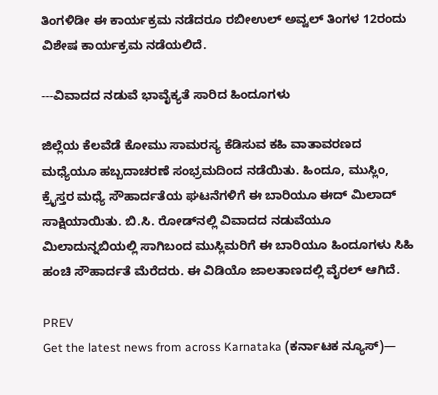ತಿಂಗಳಿಡೀ ಈ ಕಾರ್ಯಕ್ರಮ ನಡೆದರೂ ರಬೀಉಲ್‌ ಅವ್ವಲ್‌ ತಿಂಗಳ 12ರಂದು ವಿಶೇಷ ಕಾರ್ಯಕ್ರಮ ನಡೆಯಲಿದೆ.

---ವಿವಾದದ ನಡುವೆ ಭಾವೈಕ್ಯತೆ ಸಾರಿದ ಹಿಂದೂಗಳು

ಜಿಲ್ಲೆಯ ಕೆಲವೆಡೆ ಕೋಮು ಸಾಮರಸ್ಯ ಕೆಡಿಸುವ ಕಹಿ ವಾತಾವರಣದ ಮಧ್ಯೆಯೂ ಹಬ್ಬದಾಚರಣೆ ಸಂಭ್ರಮದಿಂದ ನಡೆಯಿತು. ಹಿಂದೂ, ಮುಸ್ಲಿಂ, ಕ್ರೈಸ್ತರ ಮಧ್ಯೆ ಸೌಹಾರ್ದತೆಯ ಘಟನೆಗಳಿಗೆ ಈ ಬಾರಿಯೂ ಈದ್‌ ಮಿಲಾದ್‌ ಸಾಕ್ಷಿಯಾಯಿತು. ಬಿ.ಸಿ. ರೋಡ್‌ನಲ್ಲಿ ವಿವಾದದ ನಡುವೆಯೂ ಮಿಲಾದುನ್ನಬಿಯಲ್ಲಿ ಸಾಗಿಬಂದ ಮುಸ್ಲಿಮರಿಗೆ ಈ ಬಾರಿಯೂ ಹಿಂದೂಗಳು ಸಿಹಿ ಹಂಚಿ ಸೌಹಾರ್ದತೆ ಮೆರೆದರು. ಈ ವಿಡಿಯೊ ಜಾಲತಾಣದಲ್ಲಿ ವೈರಲ್‌ ಆಗಿದೆ.

PREV
Get the latest news from across Karnataka (ಕರ್ನಾಟಕ ನ್ಯೂಸ್)—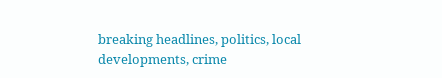breaking headlines, politics, local developments, crime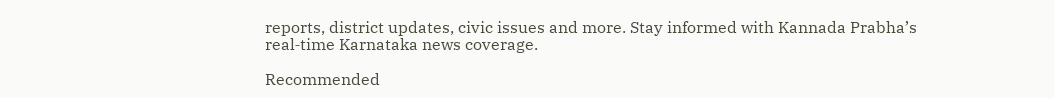reports, district updates, civic issues and more. Stay informed with Kannada Prabha’s real‑time Karnataka news coverage.

Recommended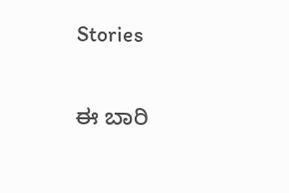Stories

ಈ ಬಾರಿ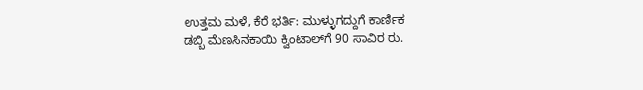ಉತ್ತಮ ಮಳೆ, ಕೆರೆ ಭರ್ತಿ: ಮುಳ್ಳುಗದ್ದುಗೆ ಕಾರ್ಣಿಕ
ಡಬ್ಬಿ ಮೆಣಸಿನಕಾಯಿ ಕ್ವಿಂಟಾಲ್‌ಗೆ 90 ಸಾವಿರ ರು.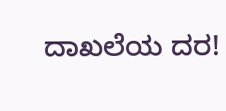ದಾಖಲೆಯ ದರ!